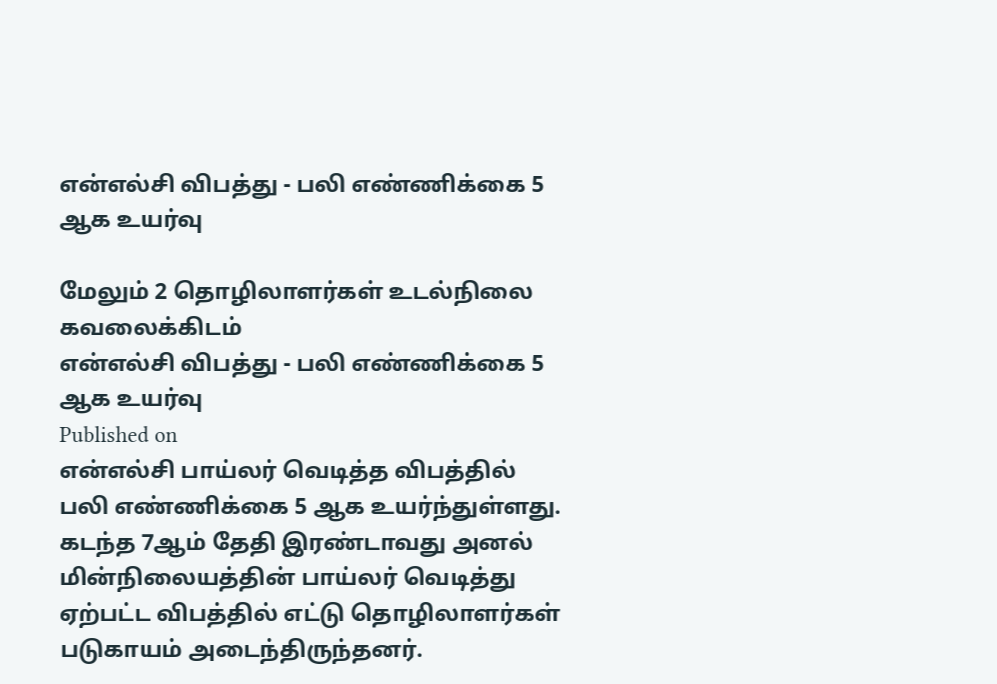என்எல்சி விபத்து - பலி எண்ணிக்கை 5 ஆக உயர்வு

மேலும் 2 தொழிலாளர்கள் உடல்நிலை கவலைக்கிடம்
என்எல்சி விபத்து - பலி எண்ணிக்கை 5 ஆக உயர்வு
Published on
என்எல்சி பாய்லர் வெடித்த விபத்தில் பலி எண்ணிக்கை 5 ஆக உயர்ந்துள்ளது. கடந்த 7ஆம் தேதி இரண்டாவது அனல் மின்நிலையத்தின் பாய்லர் வெடித்து ஏற்பட்ட விபத்தில் எட்டு தொழிலாளர்கள் படுகாயம் அடைந்திருந்தனர்.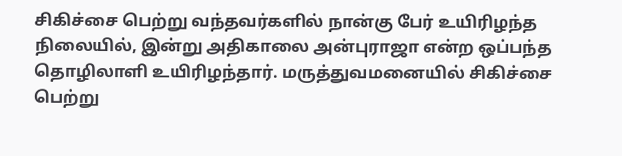சிகிச்சை பெற்று வந்தவர்களில் நான்கு பேர் உயிரிழந்த நிலையில், இன்று அதிகாலை அன்புராஜா என்ற ஒப்பந்த தொழிலாளி உயிரிழந்தார். மருத்துவமனையில் சிகிச்சை பெற்று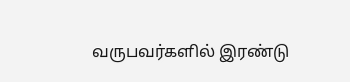வருபவர்களில் இரண்டு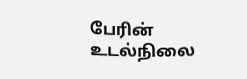பேரின் உடல்நிலை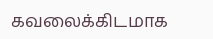கவலைக்கிடமாக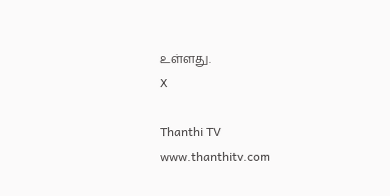உள்ளது.
X

Thanthi TV
www.thanthitv.com